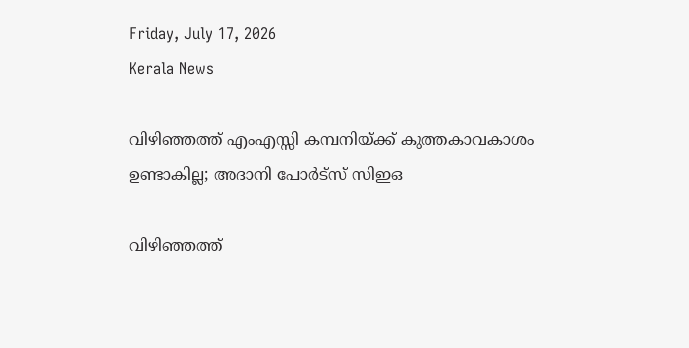Friday, July 17, 2026
Kerala News

വിഴിഞ്ഞത്ത് എംഎസ്സി കമ്പനിയ്ക്ക് കുത്തകാവകാശം ഉണ്ടാകില്ല; അദാനി പോര്‍ട്‌സ് സിഇഒ

വിഴിഞ്ഞത്ത്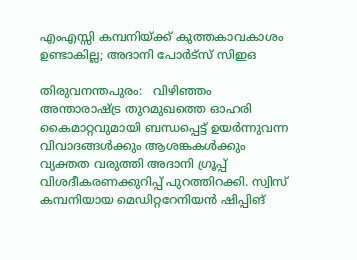എംഎസ്സി കമ്പനിയ്ക്ക് കുത്തകാവകാശം ഉണ്ടാകില്ല; അദാനി പോര്‍ട്‌സ് സിഇഒ

തിരുവനന്തപുരം:   വിഴിഞ്ഞം അന്താരാഷ്ട്ര തുറമുഖത്തെ ഓഹരി കൈമാറ്റവുമായി ബന്ധപ്പെട്ട് ഉയര്‍ന്നുവന്ന വിവാദങ്ങള്‍ക്കും ആശങ്കകള്‍ക്കും വ്യക്തത വരുത്തി അദാനി ഗ്രൂപ്പ് വിശദീകരണക്കുറിപ്പ് പുറത്തിറക്കി. സ്വിസ് കമ്പനിയായ മെഡിറ്ററേനിയന്‍ ഷിപ്പിങ്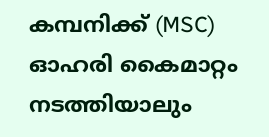കമ്പനിക്ക് (MSC) ഓഹരി കൈമാറ്റം നടത്തിയാലും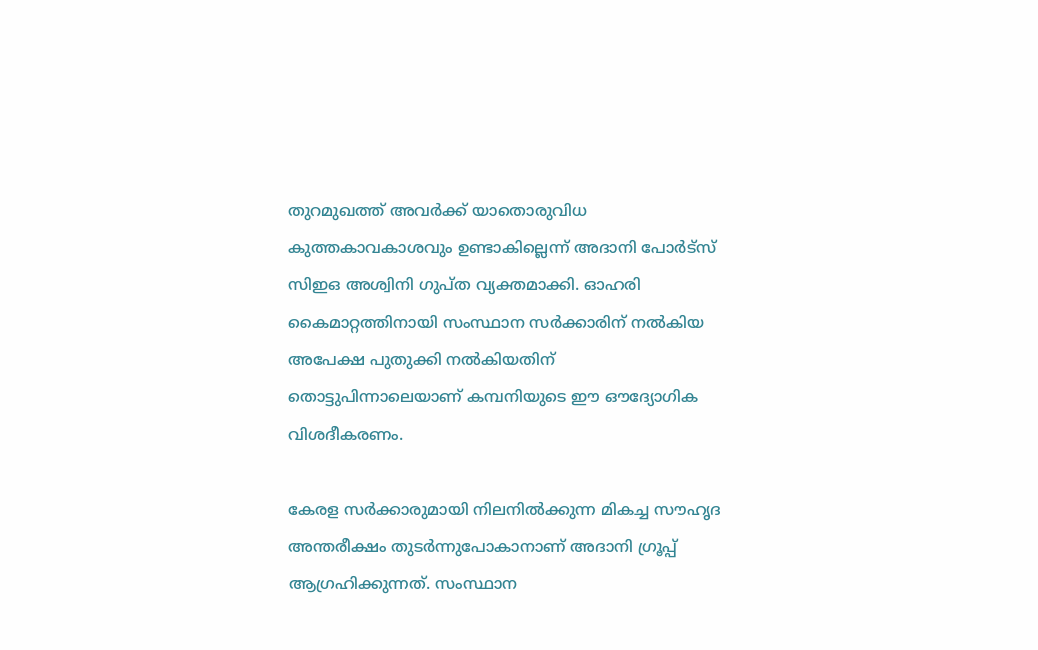തുറമുഖത്ത് അവര്‍ക്ക് യാതൊരുവിധ കുത്തകാവകാശവും ഉണ്ടാകില്ലെന്ന് അദാനി പോര്‍ട്‌സ് സിഇഒ അശ്വിനി ഗുപ്ത വ്യക്തമാക്കി. ഓഹരി കൈമാറ്റത്തിനായി സംസ്ഥാന സര്‍ക്കാരിന് നല്‍കിയ അപേക്ഷ പുതുക്കി നല്‍കിയതിന് തൊട്ടുപിന്നാലെയാണ് കമ്പനിയുടെ ഈ ഔദ്യോഗിക വിശദീകരണം.

കേരള സര്‍ക്കാരുമായി നിലനില്‍ക്കുന്ന മികച്ച സൗഹൃദ അന്തരീക്ഷം തുടര്‍ന്നുപോകാനാണ് അദാനി ഗ്രൂപ്പ് ആഗ്രഹിക്കുന്നത്. സംസ്ഥാന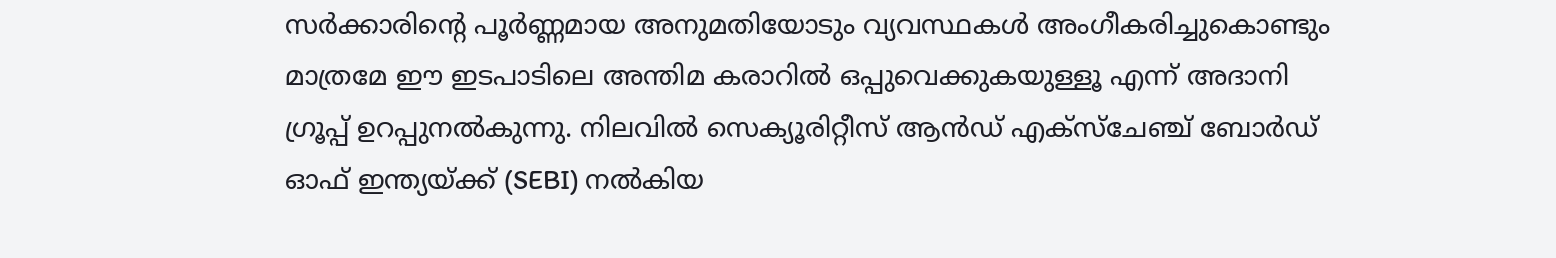സര്‍ക്കാരിന്റെ പൂര്‍ണ്ണമായ അനുമതിയോടും വ്യവസ്ഥകള്‍ അംഗീകരിച്ചുകൊണ്ടും മാത്രമേ ഈ ഇടപാടിലെ അന്തിമ കരാറില്‍ ഒപ്പുവെക്കുകയുള്ളൂ എന്ന് അദാനി ഗ്രൂപ്പ് ഉറപ്പുനല്‍കുന്നു. നിലവില്‍ സെക്യൂരിറ്റീസ് ആന്‍ഡ് എക്‌സ്‌ചേഞ്ച് ബോര്‍ഡ് ഓഫ് ഇന്ത്യയ്ക്ക് (SEBI) നല്‍കിയ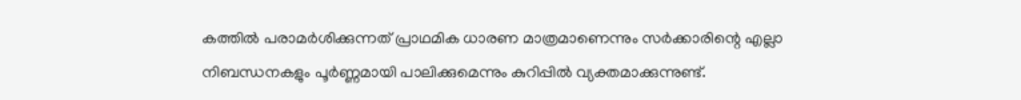കത്തില്‍ പരാമര്‍ശിക്കുന്നത് പ്രാഥമിക ധാരണ മാത്രമാണെന്നും സര്‍ക്കാരിന്റെ എല്ലാ നിബന്ധനകളും പൂര്‍ണ്ണമായി പാലിക്കുമെന്നും കുറിപ്പില്‍ വ്യക്തമാക്കുന്നുണ്ട്.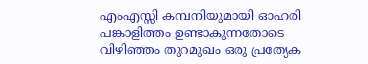എംഎസ്സി കമ്പനിയുമായി ഓഹരി പങ്കാളിത്തം ഉണ്ടാകുന്നതോടെ വിഴിഞ്ഞം തുറമുഖം ഒരു പ്രത്യേക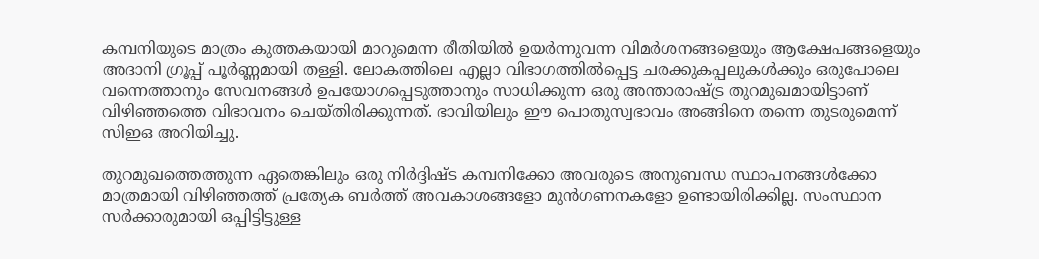കമ്പനിയുടെ മാത്രം കുത്തകയായി മാറുമെന്ന രീതിയില്‍ ഉയര്‍ന്നുവന്ന വിമര്‍ശനങ്ങളെയും ആക്ഷേപങ്ങളെയും അദാനി ഗ്രൂപ്പ് പൂര്‍ണ്ണമായി തള്ളി. ലോകത്തിലെ എല്ലാ വിഭാഗത്തില്‍പ്പെട്ട ചരക്കുകപ്പലുകള്‍ക്കും ഒരുപോലെ വന്നെത്താനും സേവനങ്ങള്‍ ഉപയോഗപ്പെടുത്താനും സാധിക്കുന്ന ഒരു അന്താരാഷ്ട്ര തുറമുഖമായിട്ടാണ് വിഴിഞ്ഞത്തെ വിഭാവനം ചെയ്തിരിക്കുന്നത്. ഭാവിയിലും ഈ പൊതുസ്വഭാവം അങ്ങിനെ തന്നെ തുടരുമെന്ന് സിഇഒ അറിയിച്ചു.

തുറമുഖത്തെത്തുന്ന ഏതെങ്കിലും ഒരു നിര്‍ദ്ദിഷ്ട കമ്പനിക്കോ അവരുടെ അനുബന്ധ സ്ഥാപനങ്ങള്‍ക്കോ മാത്രമായി വിഴിഞ്ഞത്ത് പ്രത്യേക ബര്‍ത്ത് അവകാശങ്ങളോ മുന്‍ഗണനകളോ ഉണ്ടായിരിക്കില്ല. സംസ്ഥാന സര്‍ക്കാരുമായി ഒപ്പിട്ടിട്ടുള്ള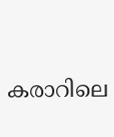കരാറിലെ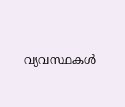വ്യവസ്ഥകള്‍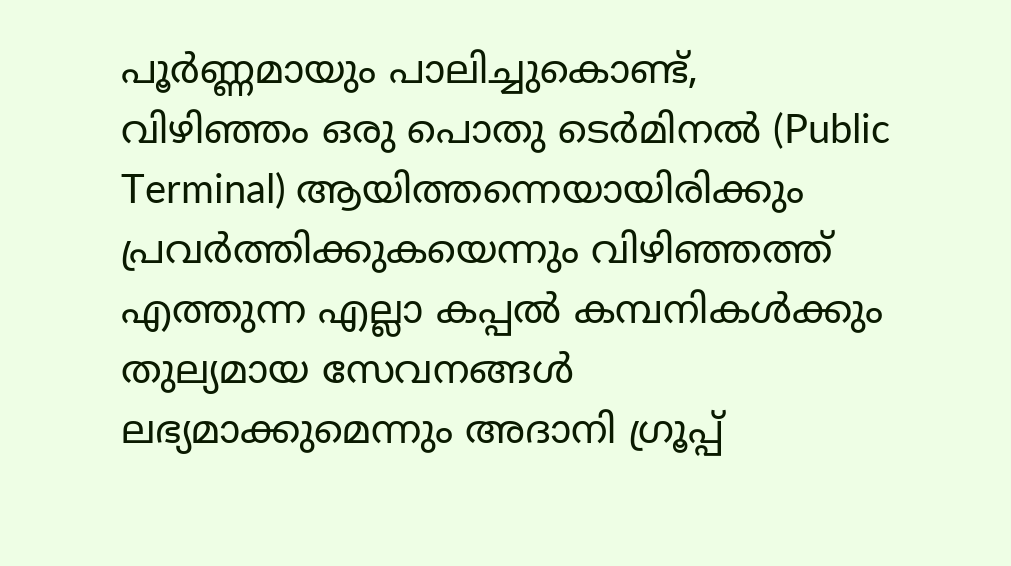പൂര്‍ണ്ണമായും പാലിച്ചുകൊണ്ട്, വിഴിഞ്ഞം ഒരു പൊതു ടെര്‍മിനല്‍ (Public Terminal) ആയിത്തന്നെയായിരിക്കും പ്രവര്‍ത്തിക്കുകയെന്നും വിഴിഞ്ഞത്ത് എത്തുന്ന എല്ലാ കപ്പല്‍ കമ്പനികള്‍ക്കും തുല്യമായ സേവനങ്ങള്‍ ലഭ്യമാക്കുമെന്നും അദാനി ഗ്രൂപ്പ്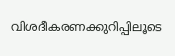വിശദീകരണക്കുറിപ്പിലൂടെ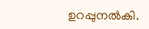ഉറപ്പുനല്‍കി.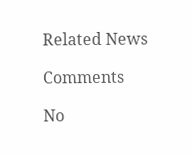Related News

Comments

No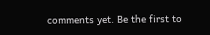comments yet. Be the first to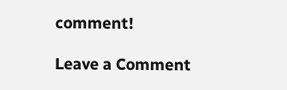comment!

Leave a Comment